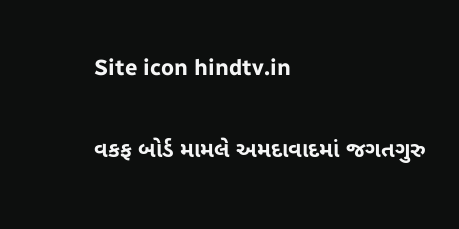Site icon hindtv.in

વકફ બોર્ડ મામલે અમદાવાદમાં જગતગુરુ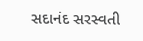સદાનંદ સરસ્વતી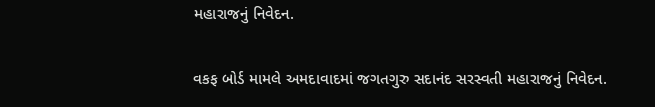મહારાજનું નિવેદન.

વકફ બોર્ડ મામલે અમદાવાદમાં જગતગુરુ સદાનંદ સરસ્વતી મહારાજનું નિવેદન.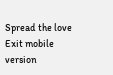Spread the love
Exit mobile version